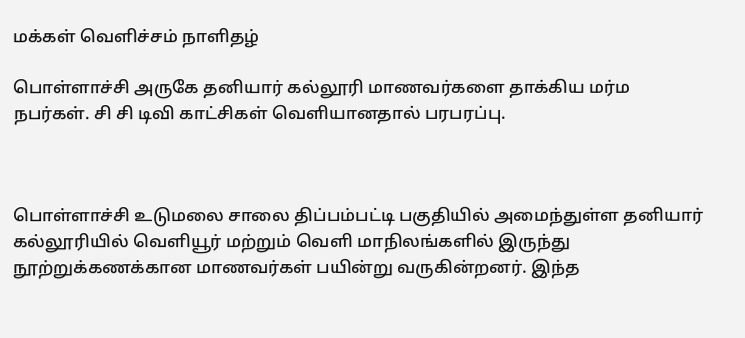மக்கள் வெளிச்சம் நாளிதழ்

பொள்ளாச்சி அருகே தனியார் கல்லூரி மாணவர்களை தாக்கிய மர்ம நபர்கள். சி சி டிவி காட்சிகள் வெளியானதால் பரபரப்பு.



பொள்ளாச்சி உடுமலை சாலை திப்பம்பட்டி பகுதியில் அமைந்துள்ள தனியார் கல்லூரியில் வெளியூர் மற்றும் வெளி மாநிலங்களில் இருந்து நூற்றுக்கணக்கான மாணவர்கள் பயின்று வருகின்றனர். இந்த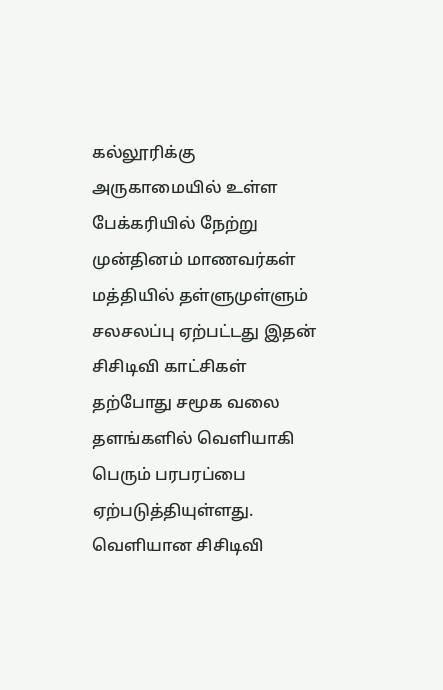கல்லூரிக்கு அருகாமையில் உள்ள பேக்கரியில் நேற்று முன்தினம் மாணவர்கள் மத்தியில் தள்ளுமுள்ளும் சலசலப்பு ஏற்பட்டது இதன் சிசிடிவி காட்சிகள் தற்போது சமூக வலை தளங்களில் வெளியாகி பெரும் பரபரப்பை ஏற்படுத்தியுள்ளது. வெளியான சிசிடிவி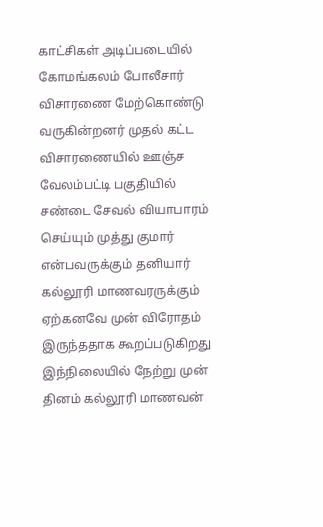காட்சிகள் அடிப்படையில் கோமங்கலம் போலீசார் விசாரணை மேற்கொண்டு வருகின்றனர் முதல் கட்ட விசாரணையில் ஊஞ்ச வேலம்பட்டி பகுதியில் சண்டை சேவல் வியாபாரம் செய்யும் முத்து குமார் என்பவருக்கும் தனியார் கல்லூரி மாணவரருக்கும் ஏற்கனவே முன் விரோதம் இருந்ததாக கூறப்படுகிறது இந்நிலையில் நேற்று முன் தினம் கல்லூரி மாணவன்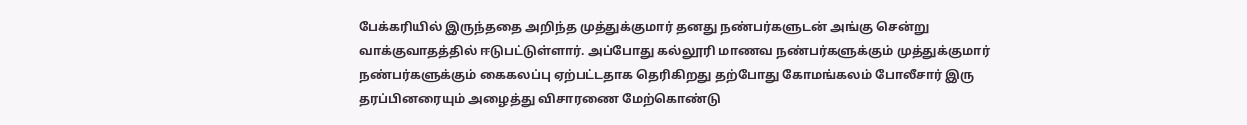பேக்கரியில் இருந்ததை அறிந்த முத்துக்குமார் தனது நண்பர்களுடன் அங்கு சென்று வாக்குவாதத்தில் ஈடுபட்டுள்ளார். அப்போது கல்லூரி மாணவ நண்பர்களுக்கும் முத்துக்குமார் நண்பர்களுக்கும் கைகலப்பு ஏற்பட்டதாக தெரிகிறது தற்போது கோமங்கலம் போலீசார் இரு தரப்பினரையும் அழைத்து விசாரணை மேற்கொண்டு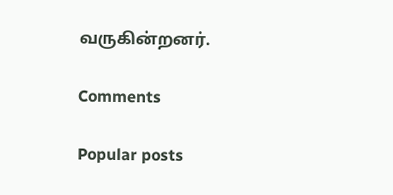வருகின்றனர்.

Comments

Popular posts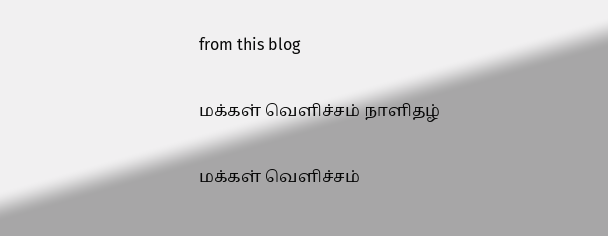from this blog

மக்கள் வெளிச்சம் நாளிதழ்

மக்கள் வெளிச்சம்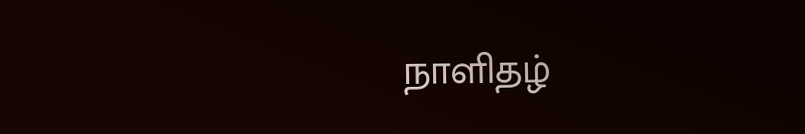நாளிதழ்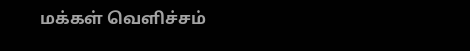மக்கள் வெளிச்சம்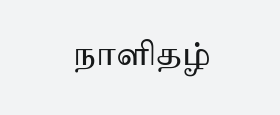நாளிதழ்